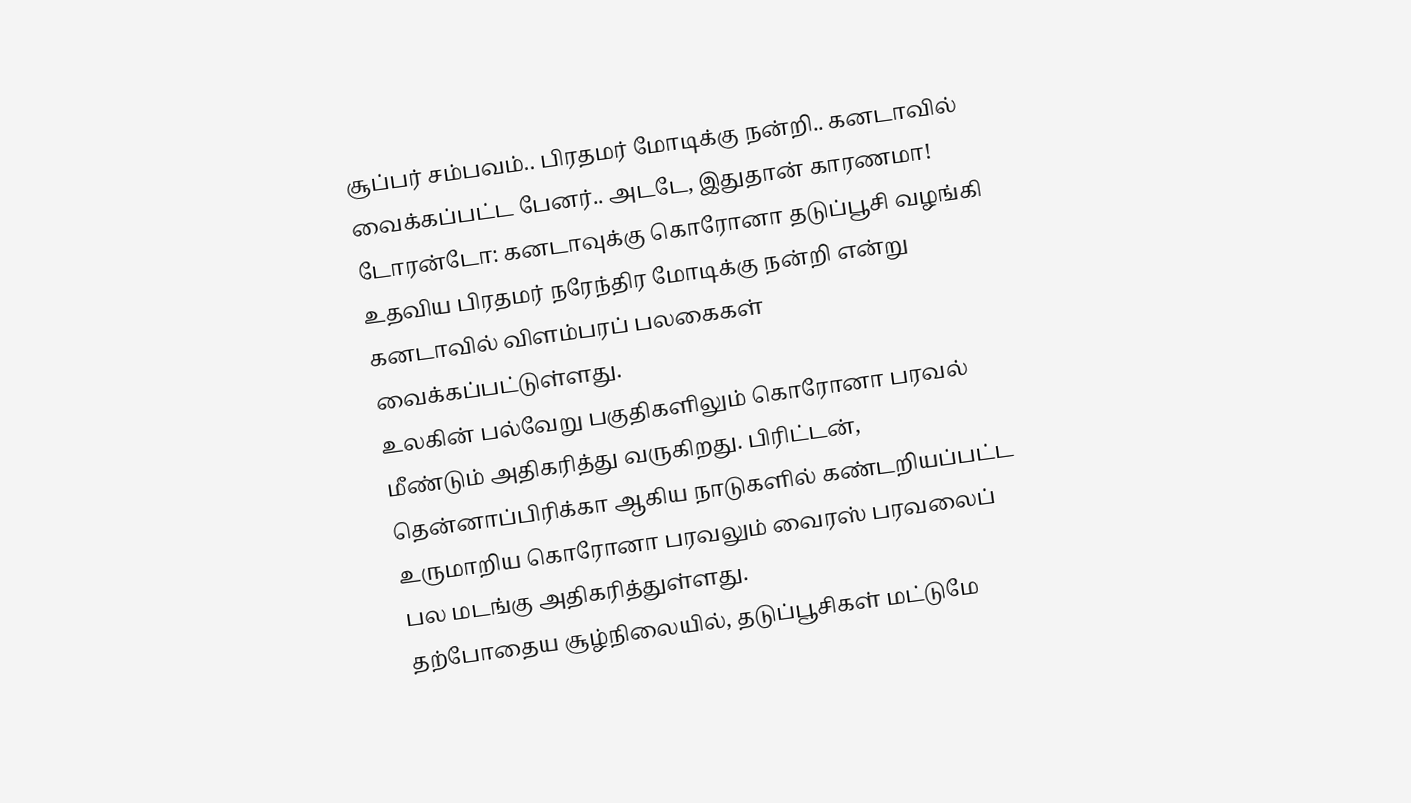சூப்பர் சம்பவம்.. பிரதமர் மோடிக்கு நன்றி.. கனடாவில் வைக்கப்பட்ட பேனர்.. அடடே, இதுதான் காரணமா!
டோரன்டோ: கனடாவுக்கு கொரோனா தடுப்பூசி வழங்கி உதவிய பிரதமர் நரேந்திர மோடிக்கு நன்றி என்று கனடாவில் விளம்பரப் பலகைகள் வைக்கப்பட்டுள்ளது.
உலகின் பல்வேறு பகுதிகளிலும் கொரோனா பரவல் மீண்டும் அதிகரித்து வருகிறது. பிரிட்டன், தென்னாப்பிரிக்கா ஆகிய நாடுகளில் கண்டறியப்பட்ட உருமாறிய கொரோனா பரவலும் வைரஸ் பரவலைப் பல மடங்கு அதிகரித்துள்ளது.
தற்போதைய சூழ்நிலையில், தடுப்பூசிகள் மட்டுமே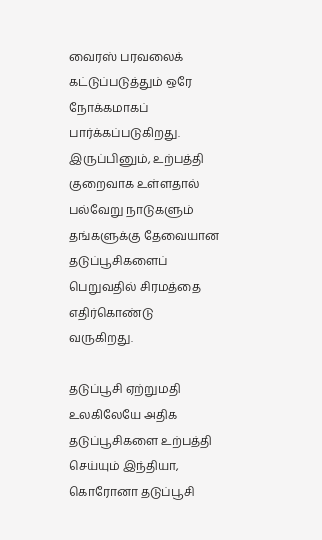வைரஸ் பரவலைக் கட்டுப்படுத்தும் ஒரே நோக்கமாகப் பார்க்கப்படுகிறது. இருப்பினும், உற்பத்தி குறைவாக உள்ளதால் பல்வேறு நாடுகளும் தங்களுக்கு தேவையான தடுப்பூசிகளைப் பெறுவதில் சிரமத்தை எதிர்கொண்டு வருகிறது.

தடுப்பூசி ஏற்றுமதி
உலகிலேயே அதிக தடுப்பூசிகளை உற்பத்தி செய்யும் இந்தியா, கொரோனா தடுப்பூசி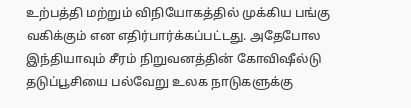உற்பத்தி மற்றும் விநியோகத்தில் முக்கிய பங்கு வகிக்கும் என எதிர்பார்க்கப்பட்டது. அதேபோல இந்தியாவும் சீரம் நிறுவனத்தின் கோவிஷீல்டு தடுப்பூசியை பல்வேறு உலக நாடுகளுக்கு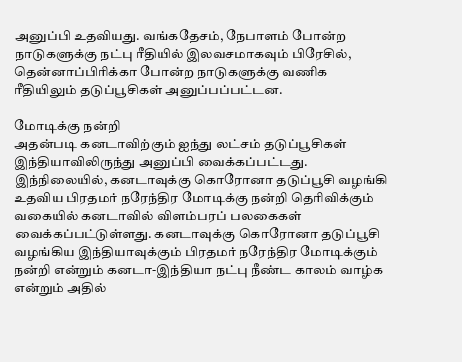அனுப்பி உதவியது. வங்கதேசம், நேபாளம் போன்ற நாடுகளுக்கு நட்பு ரீதியில் இலவசமாகவும் பிரேசில், தென்னாப்பிரிக்கா போன்ற நாடுகளுக்கு வணிக ரீதியிலும் தடுப்பூசிகள் அனுப்பப்பட்டன.

மோடிக்கு நன்றி
அதன்படி கனடாவிற்கும் ஐந்து லட்சம் தடுப்பூசிகள் இந்தியாவிலிருந்து அனுப்பி வைக்கப்பட்டது. இந்நிலையில், கனடாவுக்கு கொரோனா தடுப்பூசி வழங்கி உதவிய பிரதமர் நரேந்திர மோடிக்கு நன்றி தெரிவிக்கும் வகையில் கனடாவில் விளம்பரப் பலகைகள் வைக்கப்பட்டுள்ளது. கனடாவுக்கு கொரோனா தடுப்பூசி வழங்கிய இந்தியாவுக்கும் பிரதமர் நரேந்திர மோடிக்கும் நன்றி என்றும் கனடா-இந்தியா நட்பு நீண்ட காலம் வாழ்க என்றும் அதில்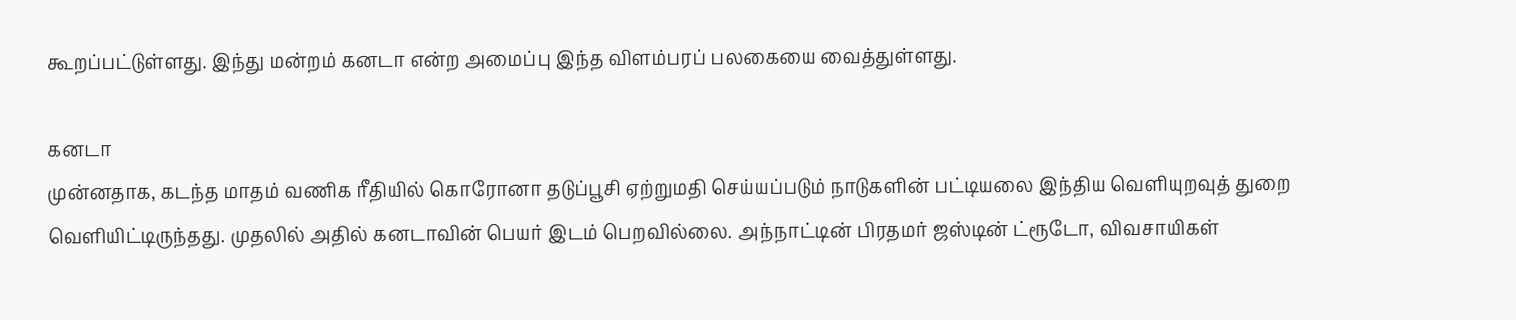கூறப்பட்டுள்ளது. இந்து மன்றம் கனடா என்ற அமைப்பு இந்த விளம்பரப் பலகையை வைத்துள்ளது.

கனடா
முன்னதாக, கடந்த மாதம் வணிக ரீதியில் கொரோனா தடுப்பூசி ஏற்றுமதி செய்யப்படும் நாடுகளின் பட்டியலை இந்திய வெளியுறவுத் துறை வெளியிட்டிருந்தது. முதலில் அதில் கனடாவின் பெயர் இடம் பெறவில்லை. அந்நாட்டின் பிரதமர் ஜஸ்டின் ட்ரூடோ, விவசாயிகள்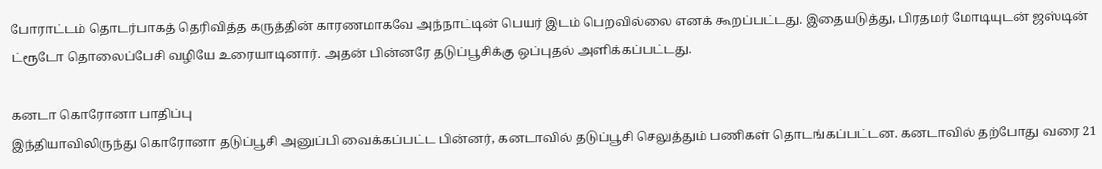போராட்டம் தொடர்பாகத் தெரிவித்த கருத்தின் காரணமாகவே அந்நாட்டின் பெயர் இடம் பெறவில்லை எனக் கூறப்பட்டது. இதையடுத்து, பிரதமர் மோடியுடன் ஜஸ்டின் ட்ரூடோ தொலைப்பேசி வழியே உரையாடினார். அதன் பின்னரே தடுப்பூசிக்கு ஒப்புதல் அளிக்கப்பட்டது.

கனடா கொரோனா பாதிப்பு
இந்தியாவிலிருந்து கொரோனா தடுப்பூசி அனுப்பி வைக்கப்பட்ட பின்னர், கனடாவில் தடுப்பூசி செலுத்தும் பணிகள் தொடங்கப்பட்டன. கனடாவில் தற்போது வரை 21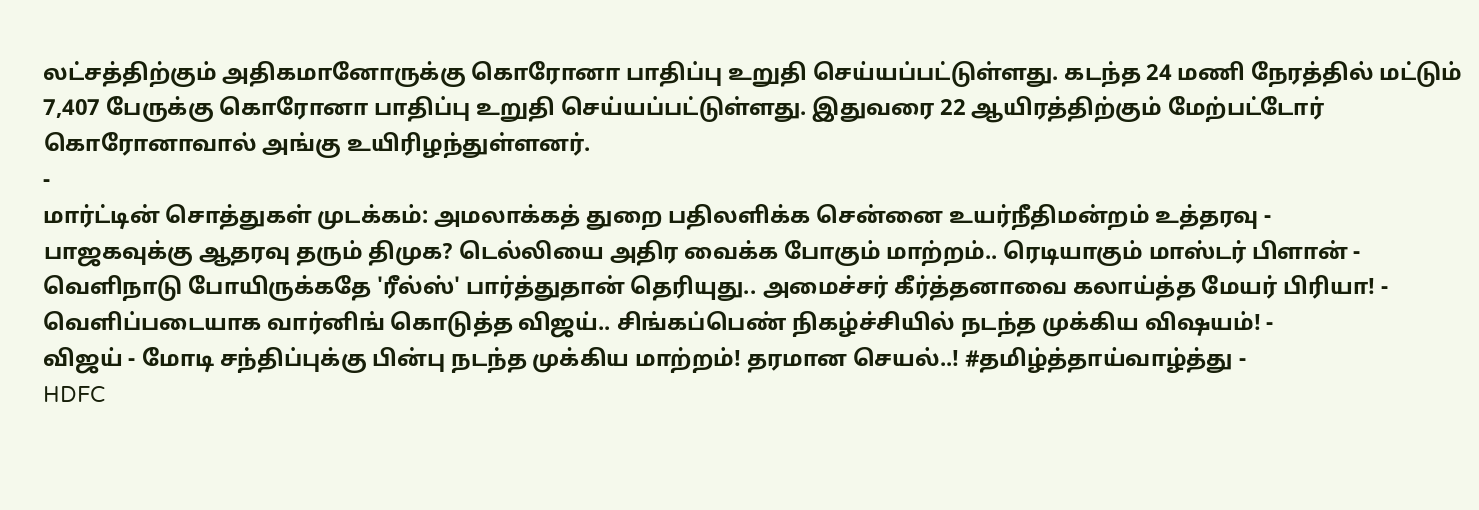லட்சத்திற்கும் அதிகமானோருக்கு கொரோனா பாதிப்பு உறுதி செய்யப்பட்டுள்ளது. கடந்த 24 மணி நேரத்தில் மட்டும் 7,407 பேருக்கு கொரோனா பாதிப்பு உறுதி செய்யப்பட்டுள்ளது. இதுவரை 22 ஆயிரத்திற்கும் மேற்பட்டோர் கொரோனாவால் அங்கு உயிரிழந்துள்ளனர்.
-
மார்ட்டின் சொத்துகள் முடக்கம்: அமலாக்கத் துறை பதிலளிக்க சென்னை உயர்நீதிமன்றம் உத்தரவு -
பாஜகவுக்கு ஆதரவு தரும் திமுக? டெல்லியை அதிர வைக்க போகும் மாற்றம்.. ரெடியாகும் மாஸ்டர் பிளான் -
வெளிநாடு போயிருக்கதே 'ரீல்ஸ்' பார்த்துதான் தெரியுது.. அமைச்சர் கீர்த்தனாவை கலாய்த்த மேயர் பிரியா! -
வெளிப்படையாக வார்னிங் கொடுத்த விஜய்.. சிங்கப்பெண் நிகழ்ச்சியில் நடந்த முக்கிய விஷயம்! -
விஜய் - மோடி சந்திப்புக்கு பின்பு நடந்த முக்கிய மாற்றம்! தரமான செயல்..! #தமிழ்த்தாய்வாழ்த்து -
HDFC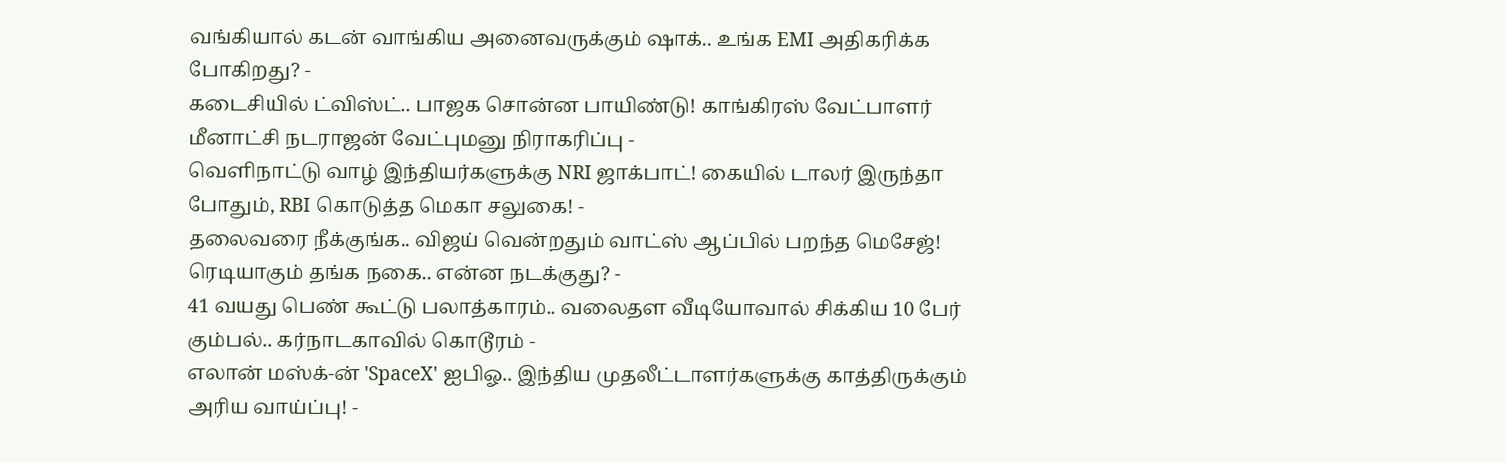வங்கியால் கடன் வாங்கிய அனைவருக்கும் ஷாக்.. உங்க EMI அதிகரிக்க போகிறது? -
கடைசியில் ட்விஸ்ட்.. பாஜக சொன்ன பாயிண்டு! காங்கிரஸ் வேட்பாளர் மீனாட்சி நடராஜன் வேட்புமனு நிராகரிப்பு -
வெளிநாட்டு வாழ் இந்தியர்களுக்கு NRI ஜாக்பாட்! கையில் டாலர் இருந்தா போதும், RBI கொடுத்த மெகா சலுகை! -
தலைவரை நீக்குங்க.. விஜய் வென்றதும் வாட்ஸ் ஆப்பில் பறந்த மெசேஜ்! ரெடியாகும் தங்க நகை.. என்ன நடக்குது? -
41 வயது பெண் கூட்டு பலாத்காரம்.. வலைதள வீடியோவால் சிக்கிய 10 பேர் கும்பல்.. கர்நாடகாவில் கொடூரம் -
எலான் மஸ்க்-ன் 'SpaceX' ஐபிஓ.. இந்திய முதலீட்டாளர்களுக்கு காத்திருக்கும் அரிய வாய்ப்பு! -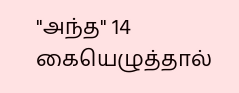"அந்த" 14 கையெழுத்தால்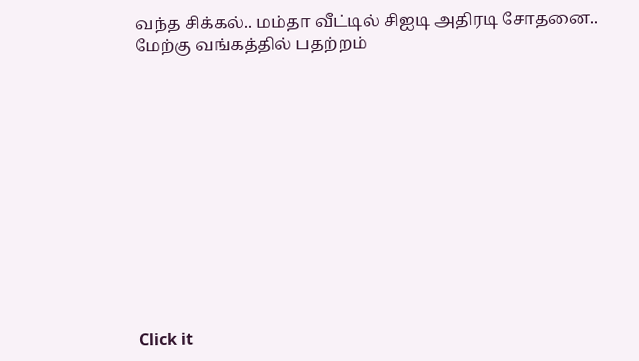வந்த சிக்கல்.. மம்தா வீட்டில் சிஐடி அதிரடி சோதனை.. மேற்கு வங்கத்தில் பதற்றம்












Click it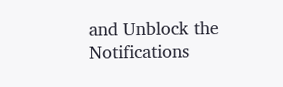and Unblock the Notifications